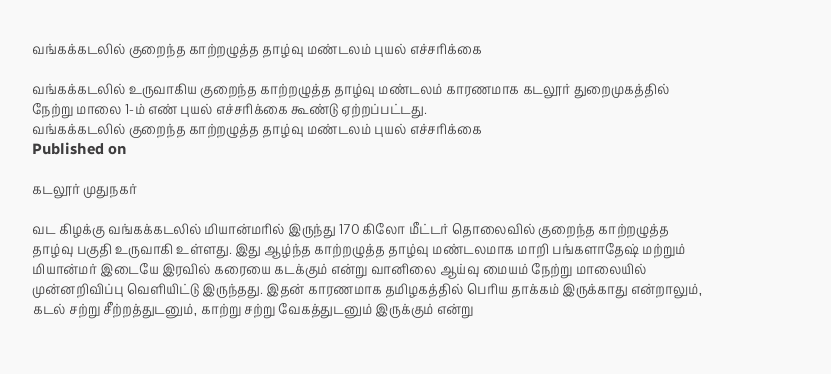வங்கக்கடலில் குறைந்த காற்றழுத்த தாழ்வு மண்டலம் புயல் எச்சரிக்கை

வங்கக்கடலில் உருவாகிய குறைந்த காற்றழுத்த தாழ்வு மண்டலம் காரணமாக கடலூர் துறைமுகத்தில் நேற்று மாலை 1-ம் எண் புயல் எச்சரிக்கை கூண்டு ஏற்றப்பட்டது.
வங்கக்கடலில் குறைந்த காற்றழுத்த தாழ்வு மண்டலம் புயல் எச்சரிக்கை
Published on

கடலூர் முதுநகர்

வட கிழக்கு வங்கக்கடலில் மியான்மரில் இருந்து 170 கிலோ மீட்டர் தொலைவில் குறைந்த காற்றழுத்த தாழ்வு பகுதி உருவாகி உள்ளது. இது ஆழ்ந்த காற்றழுத்த தாழ்வு மண்டலமாக மாறி பங்களாதேஷ் மற்றும் மியான்மர் இடையே இரவில் கரையை கடக்கும் என்று வானிலை ஆய்வு மையம் நேற்று மாலையில் முன்னறிவிப்பு வெளியிட்டு இருந்தது. இதன் காரணமாக தமிழகத்தில் பெரிய தாக்கம் இருக்காது என்றாலும், கடல் சற்று சீற்றத்துடனும், காற்று சற்று வேகத்துடனும் இருக்கும் என்று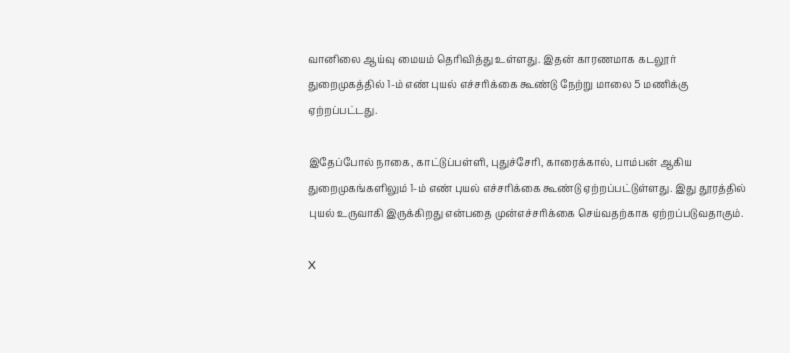வானிலை ஆய்வு மையம் தெரிவித்து உள்ளது. இதன் காரணமாக கடலூர் துறைமுகத்தில் 1-ம் எண் புயல் எச்சரிக்கை கூண்டு நேற்று மாலை 5 மணிக்கு ஏற்றப்பட்டது.

இதேப்போல் நாகை, காட்டுப்பள்ளி, புதுச்சேரி, காரைக்கால், பாம்பன் ஆகிய துறைமுகங்களிலும் 1-ம் எண் புயல் எச்சரிக்கை கூண்டு ஏற்றப்பட்டுள்ளது. இது தூரத்தில் புயல் உருவாகி இருக்கிறது என்பதை முன்எச்சரிக்கை செய்வதற்காக ஏற்றப்படுவதாகும்.

X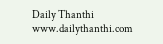Daily Thanthi
www.dailythanthi.com